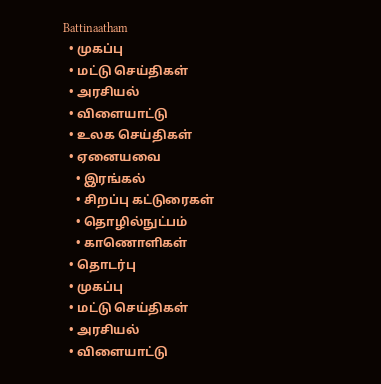Battinaatham
  • முகப்பு
  • மட்டு செய்திகள்
  • அரசியல்
  • விளையாட்டு
  • உலக செய்திகள்
  • ஏனையவை
    • இரங்கல்
    • சிறப்பு கட்டுரைகள்
    • தொழில்நுட்பம்
    • காணொளிகள்
  • தொடர்பு
  • முகப்பு
  • மட்டு செய்திகள்
  • அரசியல்
  • விளையாட்டு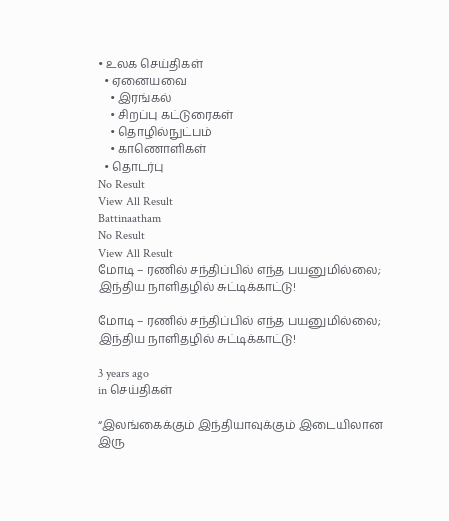• உலக செய்திகள்
  • ஏனையவை
    • இரங்கல்
    • சிறப்பு கட்டுரைகள்
    • தொழில்நுட்பம்
    • காணொளிகள்
  • தொடர்பு
No Result
View All Result
Battinaatham
No Result
View All Result
மோடி – ரணில் சந்திப்பில் எந்த பயனுமில்லை; இந்திய நாளிதழில் சுட்டிக்காட்டு!

மோடி – ரணில் சந்திப்பில் எந்த பயனுமில்லை; இந்திய நாளிதழில் சுட்டிக்காட்டு!

3 years ago
in செய்திகள்

“இலங்கைக்கும் இந்தியாவுக்கும் இடையிலான இரு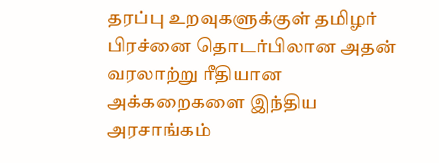தரப்பு உறவுகளுக்குள் தமிழர் பிரச்னை தொடர்பிலான அதன் வரலாற்று ரீதியான அக்கறைகளை இந்திய அரசாங்கம்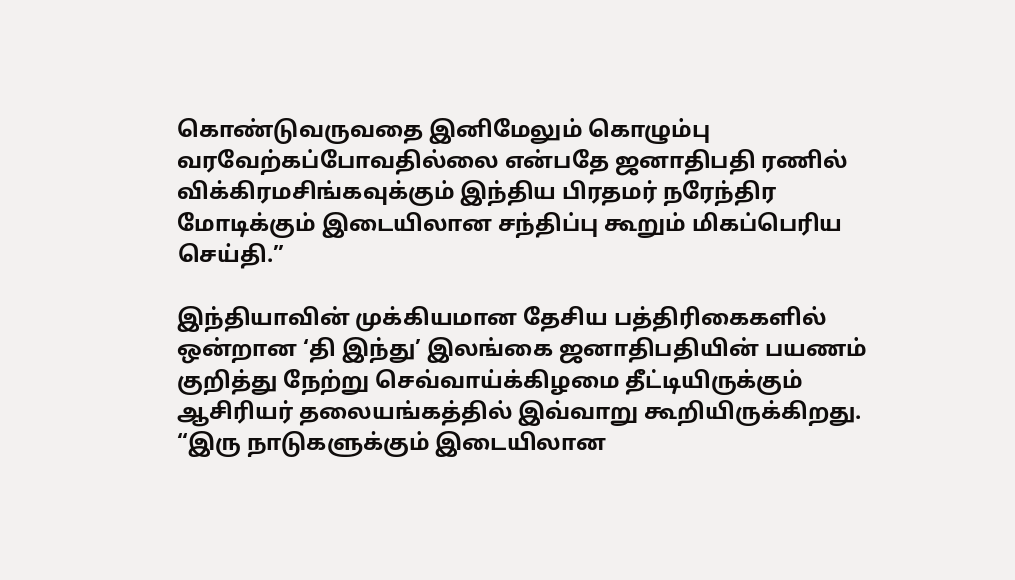கொண்டுவருவதை இனிமேலும் கொழும்பு வரவேற்கப்போவதில்லை என்பதே ஜனாதிபதி ரணில் விக்கிரமசிங்கவுக்கும் இந்திய பிரதமர் நரேந்திர மோடிக்கும் இடையிலான சந்திப்பு கூறும் மிகப்பெரிய செய்தி.”

இந்தியாவின் முக்கியமான தேசிய பத்திரிகைகளில் ஒன்றான ‘தி இந்து’ இலங்கை ஜனாதிபதியின் பயணம் குறித்து நேற்று செவ்வாய்க்கிழமை தீட்டியிருக்கும் ஆசிரியர் தலையங்கத்தில் இவ்வாறு கூறியிருக்கிறது. “இரு நாடுகளுக்கும் இடையிலான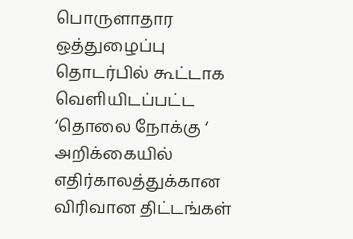பொருளாதார ஒத்துழைப்பு தொடர்பில் கூட்டாக வெளியிடப்பட்ட ‘தொலை நோக்கு ‘ அறிக்கையில் எதிர்காலத்துக்கான விரிவான திட்டங்கள்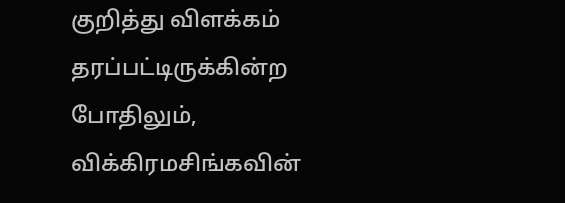குறித்து விளக்கம் தரப்பட்டிருக்கின்ற போதிலும், விக்கிரமசிங்கவின்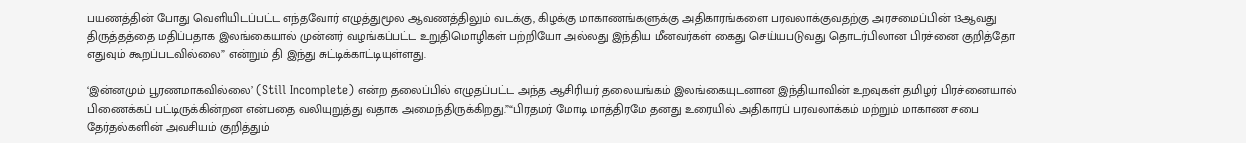பயணத்தின் போது வெளியிடப்பட்ட எந்தவோர் எழுத்துமூல ஆவணத்திலும் வடக்கு, கிழக்கு மாகாணங்களுக்கு அதிகாரங்களை பரவலாக்குவதற்கு அரசமைப்பின் 13ஆவது திருத்தத்தை மதிப்பதாக இலங்கையால் முன்னர் வழங்கப்பட்ட உறுதிமொழிகள் பற்றியோ அல்லது இந்திய மீனவர்கள் கைது செய்யபடுவது தொடர்பிலான பிரச்னை குறித்தோ எதுவும் கூறப்படவில்லை” என்றும் தி இந்து சுட்டிக்காட்டியுள்ளது.

‘இன்னமும் பூரணமாகவில்லை’ (Still Incomplete) என்ற தலைப்பில் எழுதப்பட்ட அந்த ஆசிரியர் தலையங்கம் இலங்கையுடனான இந்தியாவின் உறவுகள் தமிழர் பிரச்னையால் பிணைக்கப் பட்டிருக்கின்றன என்பதை வலியுறுத்து வதாக அமைந்திருக்கிறது.”“பிரதமர் மோடி மாத்திரமே தனது உரையில் அதிகாரப் பரவலாக்கம் மற்றும் மாகாண சபை தேர்தல்களின் அவசியம் குறித்தும்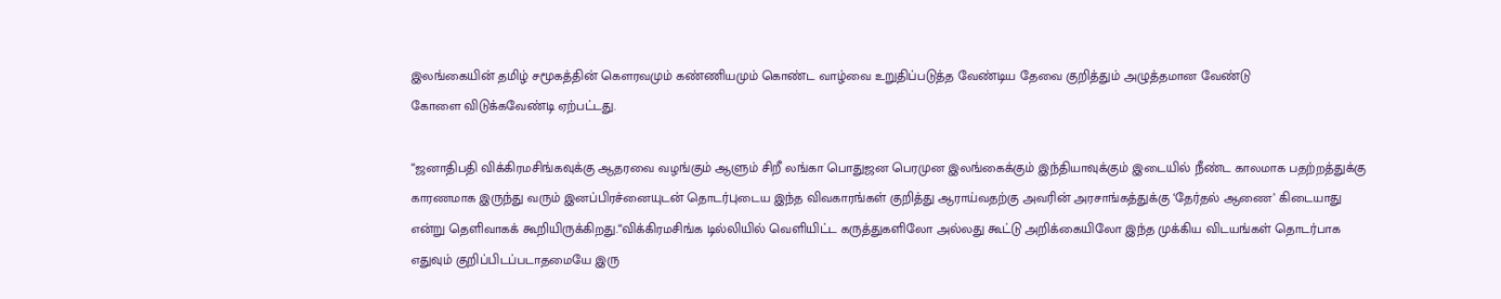இலங்கையின் தமிழ் சமூகத்தின் கௌரவமும் கண்ணியமும் கொண்ட வாழ்வை உறுதிப்படுத்த வேண்டிய தேவை குறித்தும் அழுத்தமான வேண்டு
கோளை விடுக்கவேண்டி ஏற்பட்டது.

“ஜனாதிபதி விக்கிரமசிங்கவுக்கு ஆதரவை வழங்கும் ஆளும் சிறீ லங்கா பொதுஜன பெரமுன இலங்கைக்கும் இந்தியாவுக்கும் இடையில் நீண்ட காலமாக பதற்றத்துக்கு காரணமாக இருந்து வரும் இனப்பிரச்னையுடன் தொடர்புடைய இந்த விவகாரங்கள் குறித்து ஆராய்வதற்கு அவரின் அரசாங்கத்துக்கு ‘தேர்தல் ஆணை’ கிடையாது என்று தெளிவாகக் கூறியிருக்கிறது.“விக்கிரமசிங்க டில்லியில் வெளியிட்ட கருத்துகளிலோ அல்லது கூட்டு அறிக்கையிலோ இந்த முக்கிய விடயங்கள் தொடர்பாக எதுவும் குறிப்பிடப்படாதமையே இரு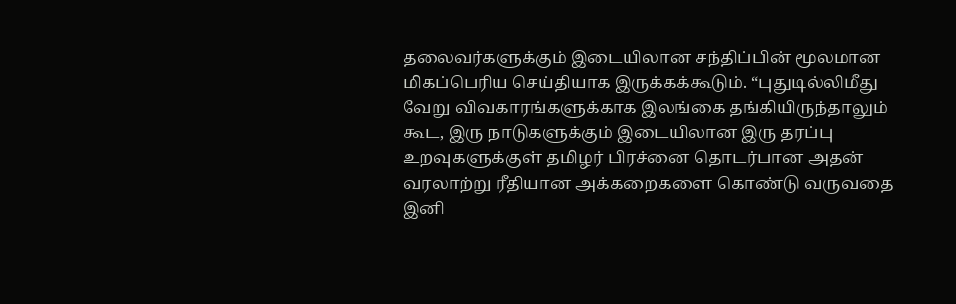தலைவர்களுக்கும் இடையிலான சந்திப்பின் மூலமான மிகப்பெரிய செய்தியாக இருக்கக்கூடும். “புதுடில்லிமீது வேறு விவகாரங்களுக்காக இலங்கை தங்கியிருந்தாலும் கூட, இரு நாடுகளுக்கும் இடையிலான இரு தரப்பு உறவுகளுக்குள் தமிழர் பிரச்னை தொடர்பான அதன் வரலாற்று ரீதியான அக்கறைகளை கொண்டு வருவதை இனி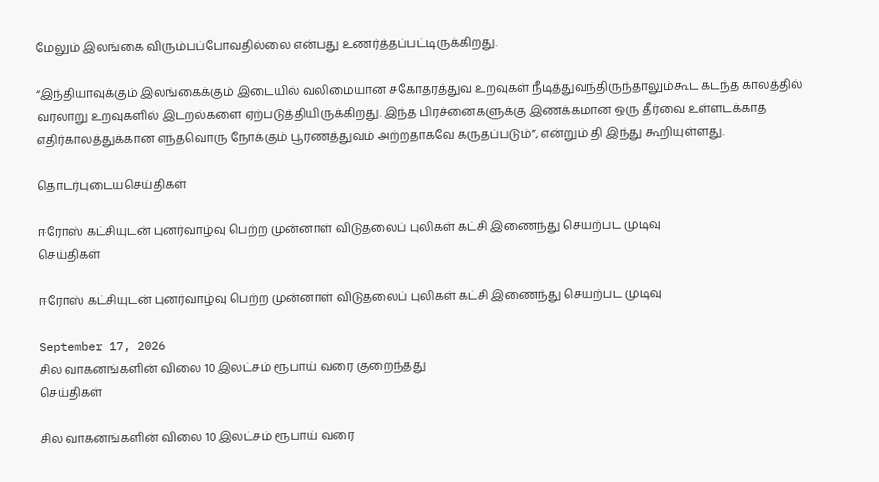மேலும் இலங்கை விரும்பப்போவதில்லை என்பது உணர்த்தப்பட்டிருக்கிறது.

“இந்தியாவுக்கும் இலங்கைக்கும் இடையில் வலிமையான சகோதரத்துவ உறவுகள் நீடித்துவந்திருந்தாலும்கூட கடந்த காலத்தில் வரலாறு உறவுகளில் இடறல்களை ஏற்படுத்தியிருக்கிறது. இந்த பிரச்னைகளுக்கு இணக்கமான ஒரு தீர்வை உள்ளடக்காத எதிர்காலத்துக்கான எந்தவொரு நோக்கும் பூரணத்துவம் அற்றதாகவே கருதப்படும்”, என்றும் தி இந்து கூறியுள்ளது.

தொடர்புடையசெய்திகள்

ஈரோஸ் கட்சியுடன் புனர்வாழ்வு பெற்ற முன்னாள் விடுதலைப் புலிகள் கட்சி இணைந்து செயற்பட முடிவு
செய்திகள்

ஈரோஸ் கட்சியுடன் புனர்வாழ்வு பெற்ற முன்னாள் விடுதலைப் புலிகள் கட்சி இணைந்து செயற்பட முடிவு

September 17, 2026
சில வாகனங்களின் விலை 10 இலட்சம் ரூபாய் வரை குறைந்தது
செய்திகள்

சில வாகனங்களின் விலை 10 இலட்சம் ரூபாய் வரை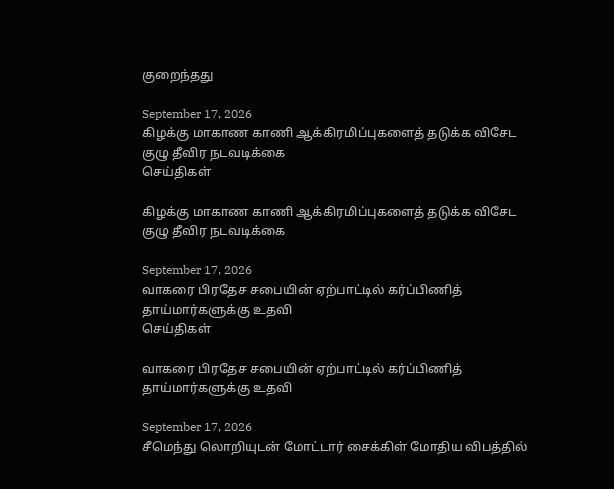குறைந்தது

September 17, 2026
கிழக்கு மாகாண காணி ஆக்கிரமிப்புகளைத் தடுக்க விசேட குழு தீவிர நடவடிக்கை
செய்திகள்

கிழக்கு மாகாண காணி ஆக்கிரமிப்புகளைத் தடுக்க விசேட குழு தீவிர நடவடிக்கை

September 17, 2026
வாகரை பிரதேச சபையின் ஏற்பாட்டில் கர்ப்பிணித் தாய்மார்களுக்கு உதவி
செய்திகள்

வாகரை பிரதேச சபையின் ஏற்பாட்டில் கர்ப்பிணித் தாய்மார்களுக்கு உதவி

September 17, 2026
சீமெந்து லொறியுடன் மோட்டார் சைக்கிள் மோதிய விபத்தில்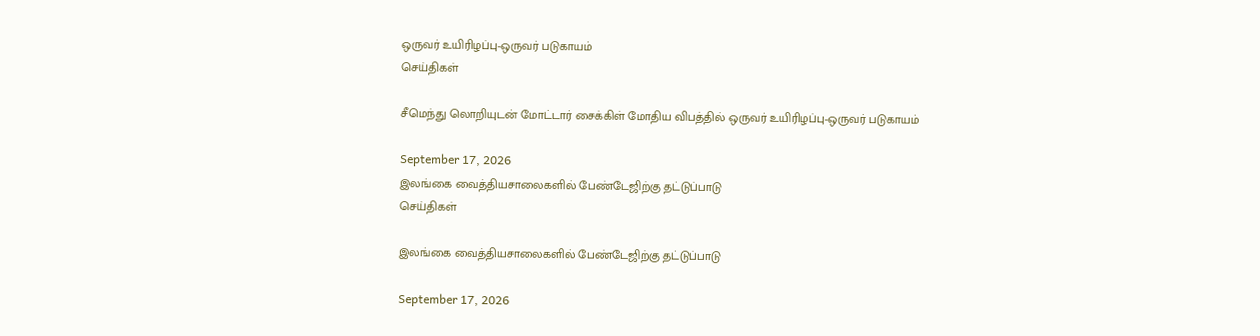ஒருவர் உயிரிழப்பு-ஒருவர் படுகாயம்
செய்திகள்

சீமெந்து லொறியுடன் மோட்டார் சைக்கிள் மோதிய விபத்தில் ஒருவர் உயிரிழப்பு-ஒருவர் படுகாயம்

September 17, 2026
இலங்கை வைத்தியசாலைகளில் பேண்டேஜிற்கு தட்டுப்பாடு
செய்திகள்

இலங்கை வைத்தியசாலைகளில் பேண்டேஜிற்கு தட்டுப்பாடு

September 17, 2026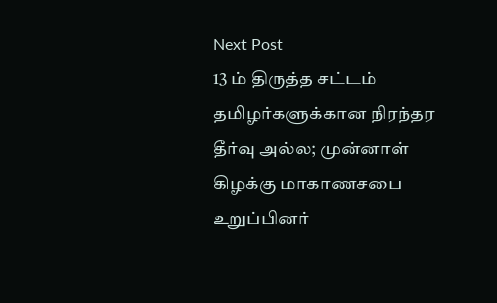Next Post
13 ம் திருத்த சட்டம் தமிழர்களுக்கான நிரந்தர தீர்வு அல்ல; முன்னாள் கிழக்கு மாகாணசபை உறுப்பினர்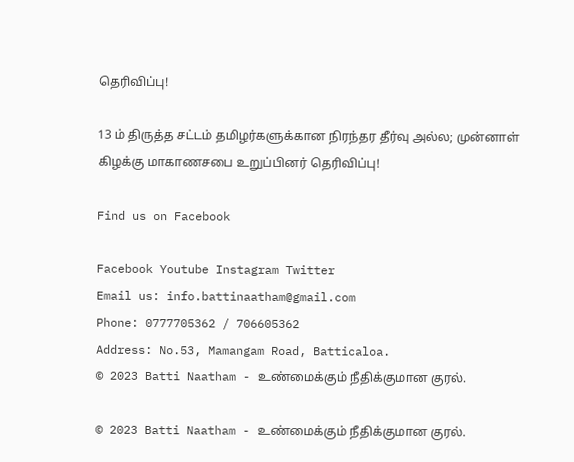தெரிவிப்பு!

13 ம் திருத்த சட்டம் தமிழர்களுக்கான நிரந்தர தீர்வு அல்ல; முன்னாள் கிழக்கு மாகாணசபை உறுப்பினர் தெரிவிப்பு!

Find us on Facebook

Facebook Youtube Instagram Twitter
Email us: info.battinaatham@gmail.com
Phone: 0777705362 / 706605362
Address: No.53, Mamangam Road, Batticaloa.
© 2023 Batti Naatham - உண்மைக்கும் நீதிக்குமான குரல்.

© 2023 Batti Naatham - உண்மைக்கும் நீதிக்குமான குரல்.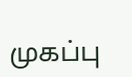முகப்பு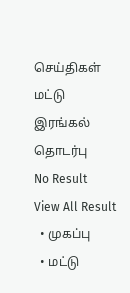செய்திகள்
மட்டு
இரங்கல்
தொடர்பு
No Result
View All Result
  • முகப்பு
  • மட்டு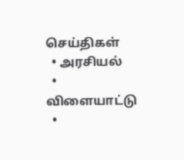செய்திகள்
  • அரசியல்
  • விளையாட்டு
  •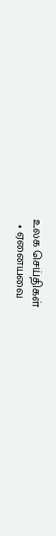உலக செய்திகள்
  • ஏனையவை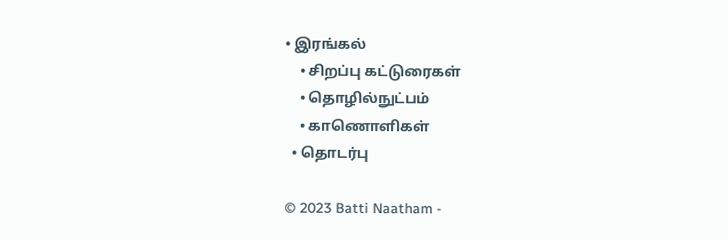• இரங்கல்
    • சிறப்பு கட்டுரைகள்
    • தொழில்நுட்பம்
    • காணொளிகள்
  • தொடர்பு

© 2023 Batti Naatham -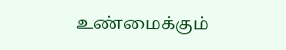உண்மைக்கும்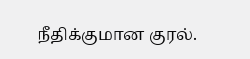நீதிக்குமான குரல்.